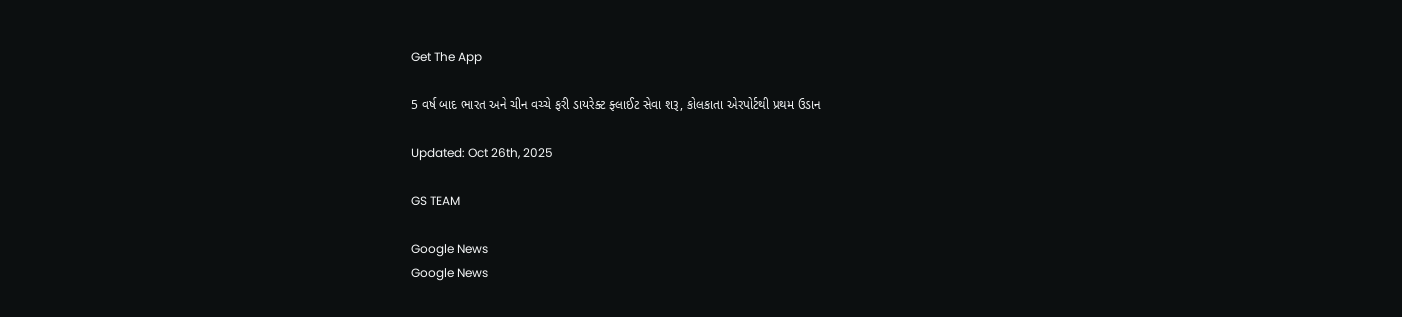Get The App

5 વર્ષ બાદ ભારત અને ચીન વચ્ચે ફરી ડાયરેક્ટ ફ્લાઈટ સેવા શરૂ, કોલકાતા એરપોર્ટથી પ્રથમ ઉડાન

Updated: Oct 26th, 2025

GS TEAM

Google News
Google News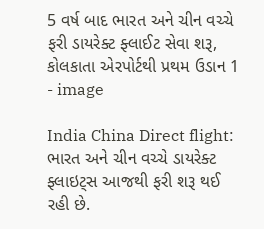5 વર્ષ બાદ ભારત અને ચીન વચ્ચે ફરી ડાયરેક્ટ ફ્લાઈટ સેવા શરૂ, કોલકાતા એરપોર્ટથી પ્રથમ ઉડાન 1 - image

India China Direct flight: ભારત અને ચીન વચ્ચે ડાયરેક્ટ ફ્લાઇટ્સ આજથી ફરી શરૂ થઈ રહી છે.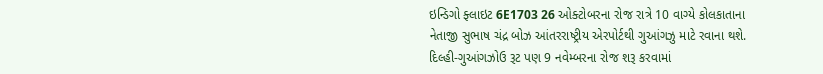ઇન્ડિગો ફ્લાઇટ 6E1703 26 ઓક્ટોબરના રોજ રાત્રે 10 વાગ્યે કોલકાતાના નેતાજી સુભાષ ચંદ્ર બોઝ આંતરરાષ્ટ્રીય એરપોર્ટથી ગુઆંગઝુ માટે રવાના થશે. દિલ્હી-ગુઆંગઝોઉ રૂટ પણ 9 નવેમ્બરના રોજ શરૂ કરવામાં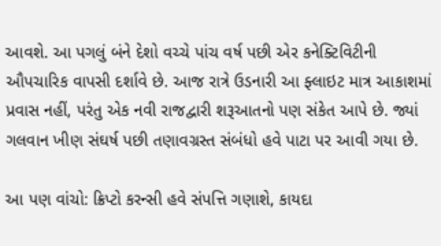આવશે. આ પગલું બંને દેશો વચ્ચે પાંચ વર્ષ પછી એર કનેક્ટિવિટીની ઔપચારિક વાપસી દર્શાવે છે. આજ રાત્રે ઉડનારી આ ફ્લાઇટ માત્ર આકાશમાં પ્રવાસ નહીં, પરંતુ એક નવી રાજદ્વારી શરૂઆતનો પણ સંકેત આપે છે. જ્યાં ગલવાન ખીણ સંઘર્ષ પછી તણાવગ્રસ્ત સંબંધો હવે પાટા પર આવી ગયા છે.

આ પણ વાંચો: ક્રિપ્ટો કરન્સી હવે સંપત્તિ ગણાશે, કાયદા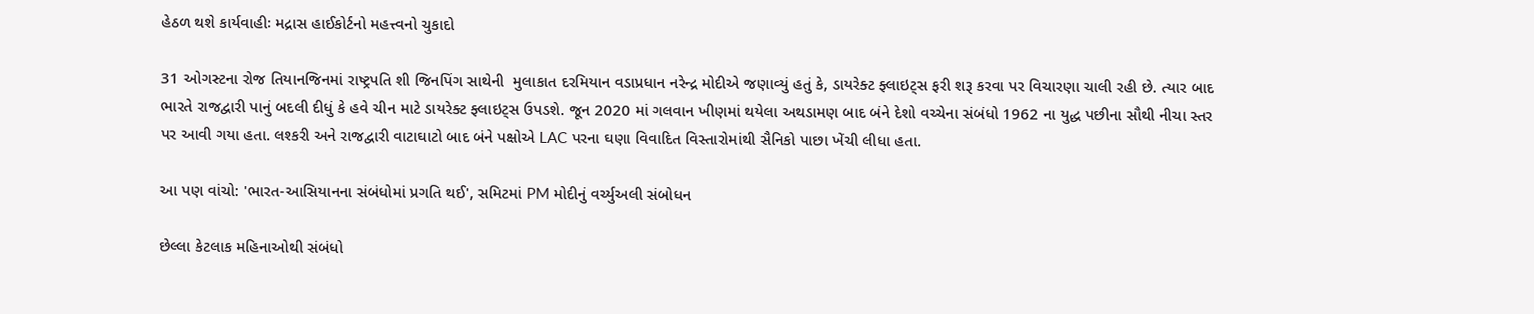હેઠળ થશે કાર્યવાહીઃ મદ્રાસ હાઈકોર્ટનો મહત્ત્વનો ચુકાદો

31 ઓગસ્ટના રોજ તિયાનજિનમાં રાષ્ટ્રપતિ શી જિનપિંગ સાથેની  મુલાકાત દરમિયાન વડાપ્રધાન નરેન્દ્ર મોદીએ જણાવ્યું હતું કે, ડાયરેક્ટ ફ્લાઇટ્સ ફરી શરૂ કરવા પર વિચારણા ચાલી રહી છે. ત્યાર બાદ ભારતે રાજદ્વારી પાનું બદલી દીધું કે હવે ચીન માટે ડાયરેક્ટ ફ્લાઇટ્સ ઉપડશે. જૂન 2020 માં ગલવાન ખીણમાં થયેલા અથડામણ બાદ બંને દેશો વચ્ચેના સંબંધો 1962 ના યુદ્ધ પછીના સૌથી નીચા સ્તર પર આવી ગયા હતા. લશ્કરી અને રાજદ્વારી વાટાઘાટો બાદ બંને પક્ષોએ LAC પરના ઘણા વિવાદિત વિસ્તારોમાંથી સૈનિકો પાછા ખેંચી લીધા હતા.

આ પણ વાંચો: 'ભારત-આસિયાનના સંબંધોમાં પ્રગતિ થઈ', સમિટમાં PM મોદીનું વર્ચ્યુઅલી સંબોધન

છેલ્લા કેટલાક મહિનાઓથી સંબંધો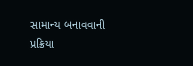સામાન્ય બનાવવાની પ્રક્રિયા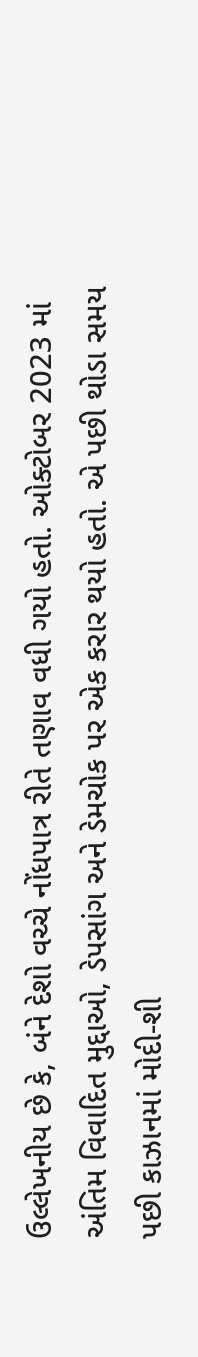ઉલ્લેખનીય છે કે, બંને દેશો વચ્ચે નોંધપાત્ર રીતે તણાવ વધી ગયો હતો. ઓક્ટોબર 2023 માં અંતિમ વિવાદિત મુદ્દાઓ, ડેપસાંગ અને ડેમચોક પર એક કરાર થયો હતો. એ પછી થોડા સમય પછી કાઝાનમાં મોદી-શી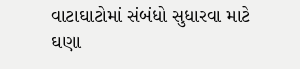વાટાઘાટોમાં સંબંધો સુધારવા માટે ઘણા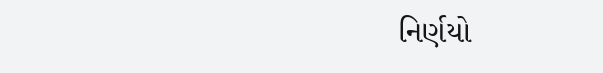નિર્ણયો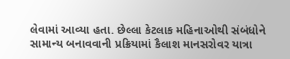લેવામાં આવ્યા હતા. છેલ્લા કેટલાક મહિનાઓથી સંબંધોને સામાન્ય બનાવવાની પ્રક્રિયામાં કૈલાશ માનસરોવર યાત્રા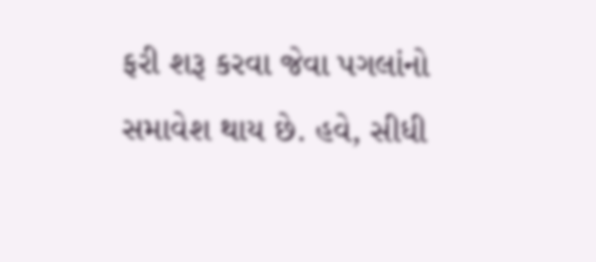ફરી શરૂ કરવા જેવા પગલાંનો સમાવેશ થાય છે. હવે, સીધી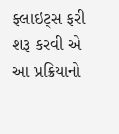ફ્લાઇટ્સ ફરી શરૂ કરવી એ આ પ્રક્રિયાનો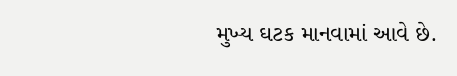મુખ્ય ઘટક માનવામાં આવે છે.